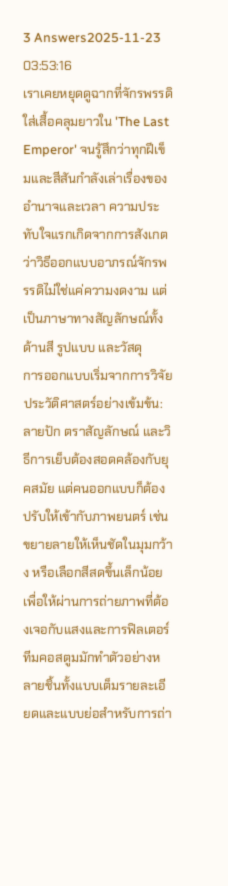3 Answers2025-11-23 03:53:16
เราเคยหยุดดูฉากที่จักรพรรดิใส่เสื้อคลุมยาวใน 'The Last Emperor' จนรู้สึกว่าทุกฝีเข็มและสีสันกำลังเล่าเรื่องของอำนาจและเวลา ความประทับใจแรกเกิดจากการสังเกตว่าวิธีออกแบบอาภรณ์จักรพรรดิไม่ใช่แค่ความงดงาม แต่เป็นภาษาทางสัญลักษณ์ทั้งด้านสี รูปแบบ และวัสดุ
การออกแบบเริ่มจากการวิจัยประวัติศาสตร์อย่างเข้มข้น: ลายปัก ตราสัญลักษณ์ และวิธีการเย็บต้องสอดคล้องกับยุคสมัย แต่คนออกแบบก็ต้องปรับให้เข้ากับภาพยนตร์ เช่น ขยายลายให้เห็นชัดในมุมกว้าง หรือเลือกสีสดขึ้นเล็กน้อยเพื่อให้ผ่านการถ่ายภาพที่ต้องเจอกับแสงและการฟิลเตอร์ ทีมคอสตูมมักทำตัวอย่างหลายชิ้นทั้งแบบเต็มรายละเอียดและแบบย่อสำหรับการถ่า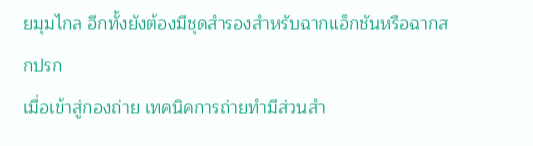ยมุมไกล อีกทั้งยังต้องมีชุดสำรองสำหรับฉากแอ็กชันหรือฉากสกปรก
เมื่อเข้าสู่กองถ่าย เทคนิคการถ่ายทำมีส่วนสำ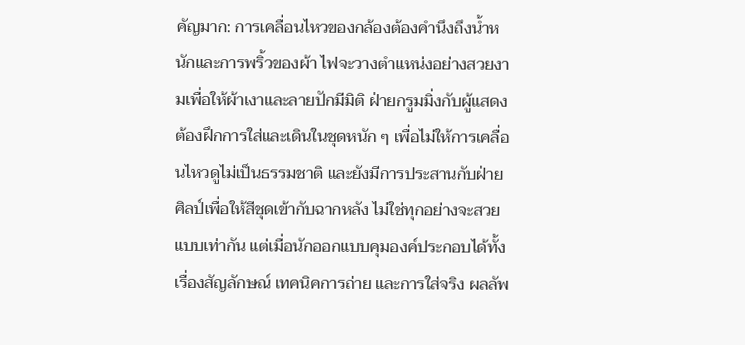คัญมาก: การเคลื่อนไหวของกล้องต้องคำนึงถึงน้ำหนักและการพริ้วของผ้า ไฟจะวางตำแหน่งอย่างสวยงามเพื่อให้ผ้าเงาและลายปักมีมิติ ฝ่ายกรูมมิ่งกับผู้แสดงต้องฝึกการใส่และเดินในชุดหนัก ๆ เพื่อไม่ให้การเคลื่อนไหวดูไม่เป็นธรรมชาติ และยังมีการประสานกับฝ่ายศิลป์เพื่อให้สีชุดเข้ากับฉากหลัง ไม่ใช่ทุกอย่างจะสวยแบบเท่ากัน แต่เมื่อนักออกแบบคุมองค์ประกอบได้ทั้งเรื่องสัญลักษณ์ เทคนิคการถ่าย และการใส่จริง ผลลัพ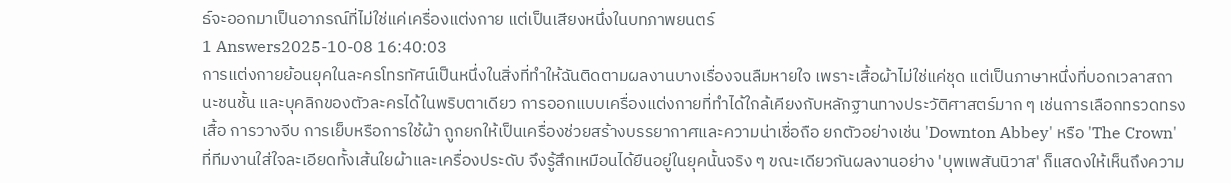ธ์จะออกมาเป็นอาภรณ์ที่ไม่ใช่แค่เครื่องแต่งกาย แต่เป็นเสียงหนึ่งในบทภาพยนตร์
1 Answers2025-10-08 16:40:03
การแต่งกายย้อนยุคในละครโทรทัศน์เป็นหนึ่งในสิ่งที่ทำให้ฉันติดตามผลงานบางเรื่องจนลืมหายใจ เพราะเสื้อผ้าไม่ใช่แค่ชุด แต่เป็นภาษาหนึ่งที่บอกเวลาสถานะชนชั้น และบุคลิกของตัวละครได้ในพริบตาเดียว การออกแบบเครื่องแต่งกายที่ทำได้ใกล้เคียงกับหลักฐานทางประวัติศาสตร์มาก ๆ เช่นการเลือกทรวดทรงเสื้อ การวางจีบ การเย็บหรือการใช้ผ้า ถูกยกให้เป็นเครื่องช่วยสร้างบรรยากาศและความน่าเชื่อถือ ยกตัวอย่างเช่น 'Downton Abbey' หรือ 'The Crown' ที่ทีมงานใส่ใจละเอียดทั้งเส้นใยผ้าและเครื่องประดับ จึงรู้สึกเหมือนได้ยืนอยู่ในยุคนั้นจริง ๆ ขณะเดียวกันผลงานอย่าง 'บุพเพสันนิวาส' ก็แสดงให้เห็นถึงความ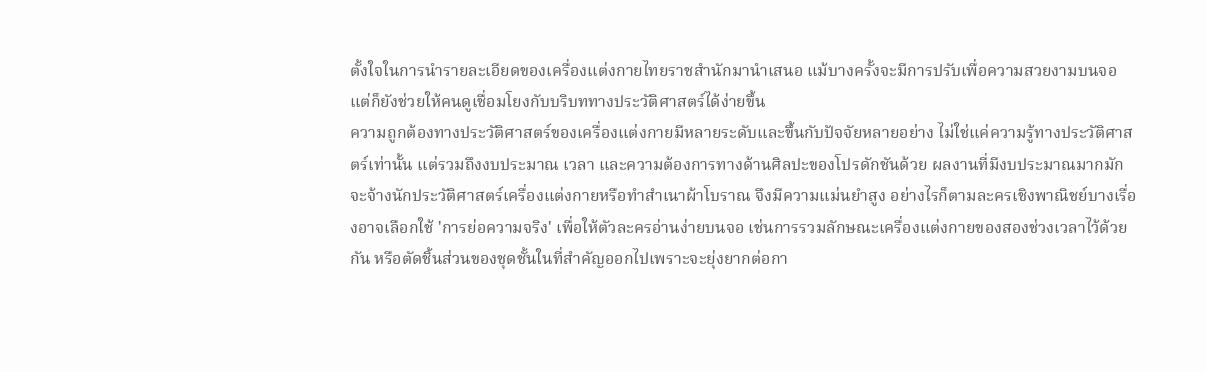ตั้งใจในการนำรายละเอียดของเครื่องแต่งกายไทยราชสำนักมานำเสนอ แม้บางครั้งจะมีการปรับเพื่อความสวยงามบนจอ แต่ก็ยังช่วยให้คนดูเชื่อมโยงกับบริบททางประวัติศาสตร์ได้ง่ายขึ้น
ความถูกต้องทางประวัติศาสตร์ของเครื่องแต่งกายมีหลายระดับและขึ้นกับปัจจัยหลายอย่าง ไม่ใช่แค่ความรู้ทางประวัติศาสตร์เท่านั้น แต่รวมถึงงบประมาณ เวลา และความต้องการทางด้านศิลปะของโปรดักชันด้วย ผลงานที่มีงบประมาณมากมักจะจ้างนักประวัติศาสตร์เครื่องแต่งกายหรือทำสำเนาผ้าโบราณ จึงมีความแม่นยำสูง อย่างไรก็ตามละครเชิงพาณิชย์บางเรื่องอาจเลือกใช้ 'การย่อความจริง' เพื่อให้ตัวละครอ่านง่ายบนจอ เช่นการรวมลักษณะเครื่องแต่งกายของสองช่วงเวลาไว้ด้วยกัน หรือตัดชิ้นส่วนของชุดชั้นในที่สำคัญออกไปเพราะจะยุ่งยากต่อกา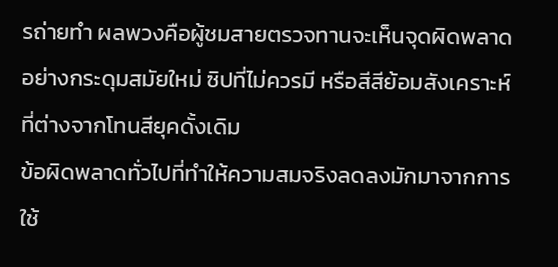รถ่ายทำ ผลพวงคือผู้ชมสายตรวจทานจะเห็นจุดผิดพลาดอย่างกระดุมสมัยใหม่ ซิปที่ไม่ควรมี หรือสีสีย้อมสังเคราะห์ที่ต่างจากโทนสียุคดั้งเดิม
ข้อผิดพลาดทั่วไปที่ทำให้ความสมจริงลดลงมักมาจากการใช้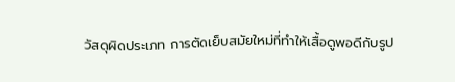วัสดุผิดประเภท การตัดเย็บสมัยใหม่ที่ทำให้เสื้อดูพอดีกับรูป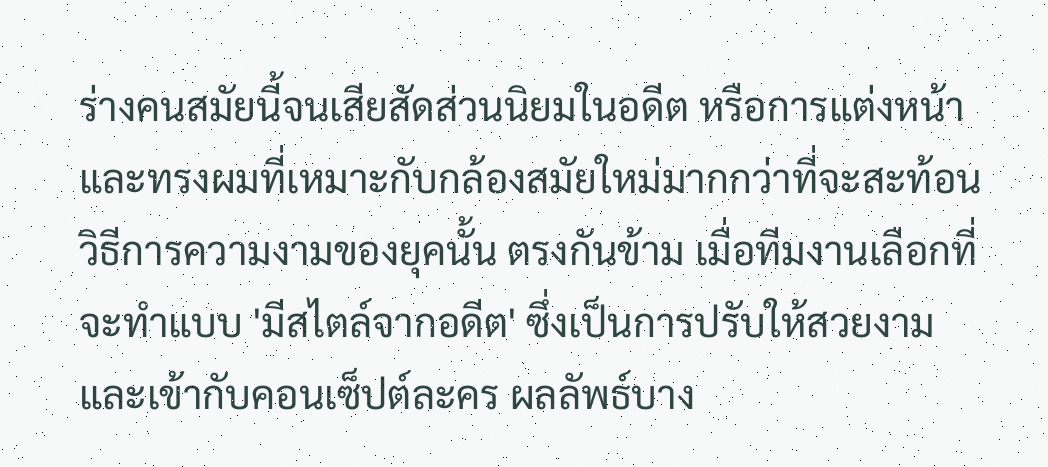ร่างคนสมัยนี้จนเสียสัดส่วนนิยมในอดีต หรือการแต่งหน้าและทรงผมที่เหมาะกับกล้องสมัยใหม่มากกว่าที่จะสะท้อนวิธีการความงามของยุคนั้น ตรงกันข้าม เมื่อทีมงานเลือกที่จะทำแบบ 'มีสไตล์จากอดีต' ซึ่งเป็นการปรับให้สวยงามและเข้ากับคอนเซ็ปต์ละคร ผลลัพธ์บาง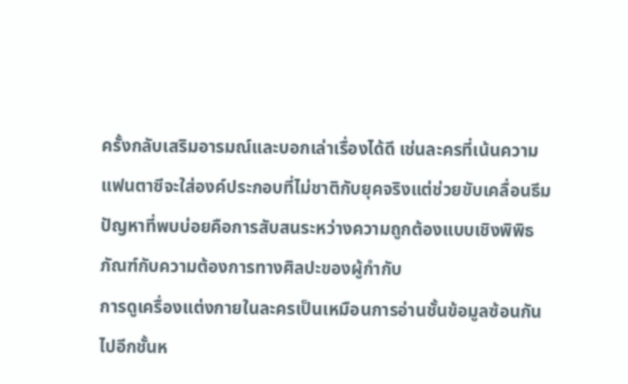ครั้งกลับเสริมอารมณ์และบอกเล่าเรื่องได้ดี เช่นละครที่เน้นความแฟนตาซีจะใส่องค์ประกอบที่ไม่ชาติกับยุคจริงแต่ช่วยขับเคลื่อนธีม ปัญหาที่พบบ่อยคือการสับสนระหว่างความถูกต้องแบบเชิงพิพิธภัณฑ์กับความต้องการทางศิลปะของผู้กำกับ
การดูเครื่องแต่งกายในละครเป็นเหมือนการอ่านชั้นข้อมูลซ้อนกันไปอีกชั้นห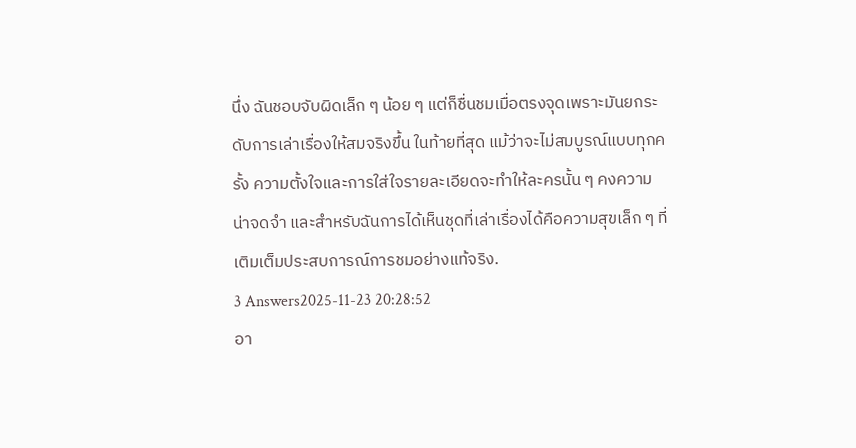นึ่ง ฉันชอบจับผิดเล็ก ๆ น้อย ๆ แต่ก็ชื่นชมเมื่อตรงจุดเพราะมันยกระดับการเล่าเรื่องให้สมจริงขึ้น ในท้ายที่สุด แม้ว่าจะไม่สมบูรณ์แบบทุกครั้ง ความตั้งใจและการใส่ใจรายละเอียดจะทำให้ละครนั้น ๆ คงความน่าจดจำ และสำหรับฉันการได้เห็นชุดที่เล่าเรื่องได้คือความสุขเล็ก ๆ ที่เติมเต็มประสบการณ์การชมอย่างแท้จริง.
3 Answers2025-11-23 20:28:52
อา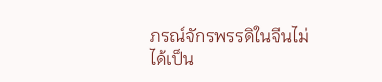ภรณ์จักรพรรดิในจีนไม่ได้เป็น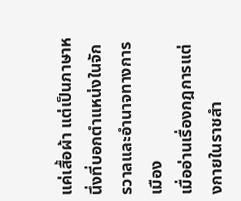แค่เสื้อผ้า แต่เป็นภาษาหนึ่งที่บอกตำแหน่งในจักรวาลและอำนาจทางการเมือง
เมื่ออ่านเรื่องกฎการแต่งกายในราชสำ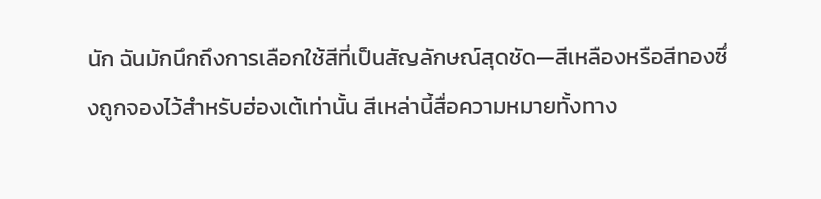นัก ฉันมักนึกถึงการเลือกใช้สีที่เป็นสัญลักษณ์สุดชัด—สีเหลืองหรือสีทองซึ่งถูกจองไว้สำหรับฮ่องเต้เท่านั้น สีเหล่านี้สื่อความหมายทั้งทาง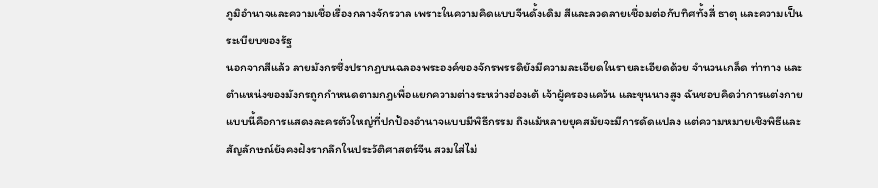ภูมิอำนาจและความเชื่อเรื่องกลางจักรวาล เพราะในความคิดแบบจีนดั้งเดิม สีและลวดลายเชื่อมต่อกับทิศทั้งสี่ ธาตุ และความเป็นระเบียบของรัฐ
นอกจากสีแล้ว ลายมังกรซึ่งปรากฏบนฉลองพระองค์ของจักรพรรดิยังมีความละเอียดในรายละเอียดด้วย จำนวนเกล็ด ท่าทาง และตำแหน่งของมังกรถูกกำหนดตามกฎเพื่อแยกความต่างระหว่างฮ่องเต้ เจ้าผู้ครองแคว้น และขุนนางสูง ฉันชอบคิดว่าการแต่งกายแบบนี้คือการแสดงละครตัวใหญ่ที่ปกป้องอำนาจแบบมีพิธีกรรม ถึงแม้หลายยุคสมัยจะมีการดัดแปลง แต่ความหมายเชิงพิธีและสัญลักษณ์ยังคงฝังรากลึกในประวัติศาสตร์จีน สวมใส่ไม่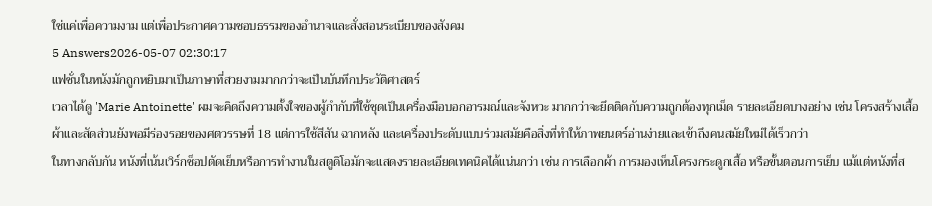ใช่แค่เพื่อความงาม แต่เพื่อประกาศความชอบธรรมของอำนาจและสั่งสอนระเบียบของสังคม
5 Answers2026-05-07 02:30:17
แฟชั่นในหนังมักถูกหยิบมาเป็นภาษาที่สวยงามมากกว่าจะเป็นบันทึกประวัติศาสตร์
เวลาได้ดู 'Marie Antoinette' ผมจะคิดถึงความตั้งใจของผู้กำกับที่ใช้ชุดเป็นเครื่องมือบอกอารมณ์และจังหวะ มากกว่าจะยึดติดกับความถูกต้องทุกเม็ด รายละเอียดบางอย่าง เช่น โครงสร้างเสื้อผ้าและสัดส่วนยังพอมีร่องรอยของศตวรรษที่ 18 แต่การใช้สีสัน ฉากหลัง และเครื่องประดับแบบร่วมสมัยคือสิ่งที่ทำให้ภาพยนตร์อ่านง่ายและเข้าถึงคนสมัยใหม่ได้เร็วกว่า
ในทางกลับกัน หนังที่เน้นเวิร์กช็อปตัดเย็บหรือการทำงานในสตูดิโอมักจะแสดงรายละเอียดเทคนิคได้แน่นกว่า เช่น การเลือกผ้า การมองเห็นโครงกระดูกเสื้อ หรือขั้นตอนการเย็บ แม้แต่หนังที่ส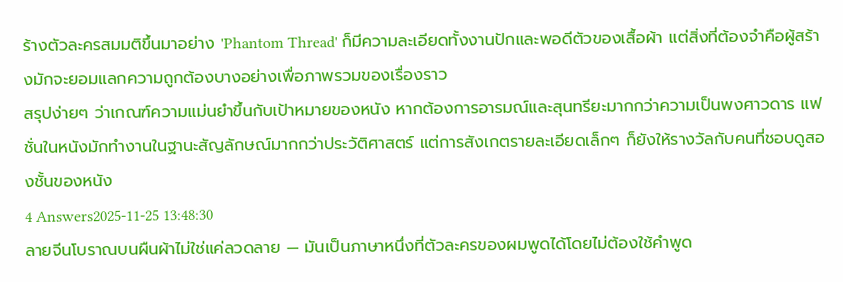ร้างตัวละครสมมติขึ้นมาอย่าง 'Phantom Thread' ก็มีความละเอียดทั้งงานปักและพอดีตัวของเสื้อผ้า แต่สิ่งที่ต้องจำคือผู้สร้างมักจะยอมแลกความถูกต้องบางอย่างเพื่อภาพรวมของเรื่องราว
สรุปง่ายๆ ว่าเกณฑ์ความแม่นยำขึ้นกับเป้าหมายของหนัง หากต้องการอารมณ์และสุนทรียะมากกว่าความเป็นพงศาวดาร แฟชั่นในหนังมักทำงานในฐานะสัญลักษณ์มากกว่าประวัติศาสตร์ แต่การสังเกตรายละเอียดเล็กๆ ก็ยังให้รางวัลกับคนที่ชอบดูสองชั้นของหนัง
4 Answers2025-11-25 13:48:30
ลายจีนโบราณบนผืนผ้าไม่ใช่แค่ลวดลาย — มันเป็นภาษาหนึ่งที่ตัวละครของผมพูดได้โดยไม่ต้องใช้คำพูด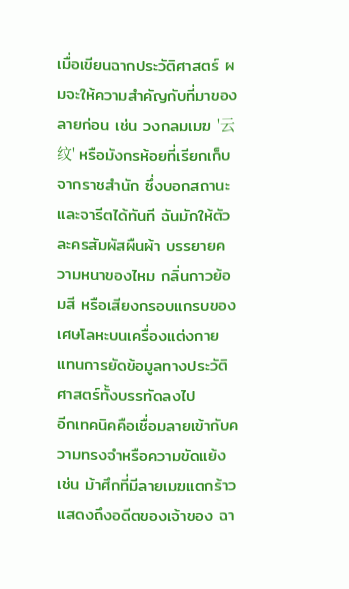เมื่อเขียนฉากประวัติศาสตร์ ผมจะให้ความสำคัญกับที่มาของลายก่อน เช่น วงกลมเมฆ '云纹' หรือมังกรห้อยที่เรียกเก็บจากราชสำนัก ซึ่งบอกสถานะและจารีตได้ทันที ฉันมักให้ตัวละครสัมผัสผืนผ้า บรรยายความหนาของไหม กลิ่นกาวย้อมสี หรือเสียงกรอบแกรบของเศษโลหะบนเครื่องแต่งกาย แทนการยัดข้อมูลทางประวัติศาสตร์ทั้งบรรทัดลงไป
อีกเทคนิคคือเชื่อมลายเข้ากับความทรงจำหรือความขัดแย้ง เช่น ม้าศึกที่มีลายเมฆแตกร้าวแสดงถึงอดีตของเจ้าของ ฉา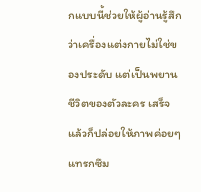กแบบนี้ช่วยให้ผู้อ่านรู้สึกว่าเครื่องแต่งกายไม่ใช่ของประดับ แต่เป็นพยานชีวิตของตัวละคร เสร็จแล้วก็ปล่อยให้ภาพค่อยๆ แทรกซึม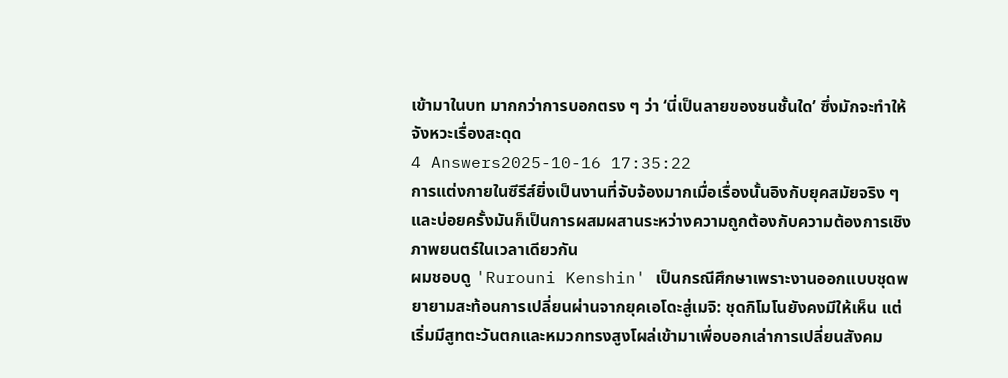เข้ามาในบท มากกว่าการบอกตรง ๆ ว่า ‘นี่เป็นลายของชนชั้นใด’ ซึ่งมักจะทำให้จังหวะเรื่องสะดุด
4 Answers2025-10-16 17:35:22
การแต่งกายในซีรีส์ยิ่งเป็นงานที่จับจ้องมากเมื่อเรื่องนั้นอิงกับยุคสมัยจริง ๆ และบ่อยครั้งมันก็เป็นการผสมผสานระหว่างความถูกต้องกับความต้องการเชิงภาพยนตร์ในเวลาเดียวกัน
ผมชอบดู 'Rurouni Kenshin' เป็นกรณีศึกษาเพราะงานออกแบบชุดพยายามสะท้อนการเปลี่ยนผ่านจากยุคเอโดะสู่เมจิ: ชุดกิโมโนยังคงมีให้เห็น แต่เริ่มมีสูทตะวันตกและหมวกทรงสูงโผล่เข้ามาเพื่อบอกเล่าการเปลี่ยนสังคม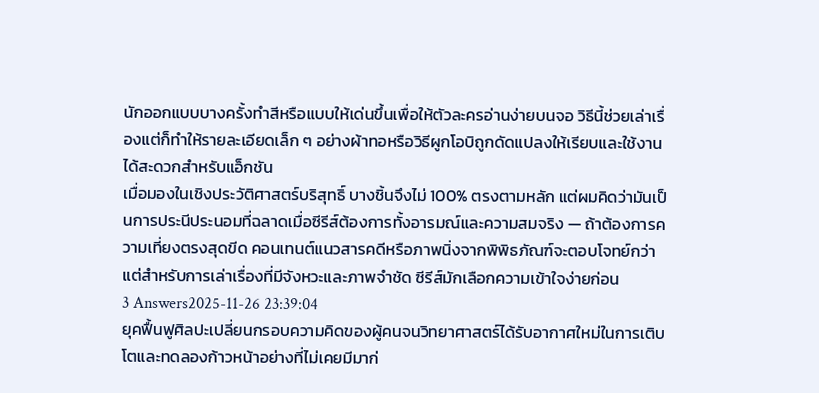นักออกแบบบางครั้งทำสีหรือแบบให้เด่นขึ้นเพื่อให้ตัวละครอ่านง่ายบนจอ วิธีนี้ช่วยเล่าเรื่องแต่ก็ทำให้รายละเอียดเล็ก ๆ อย่างผ้าทอหรือวิธีผูกโอบิถูกดัดแปลงให้เรียบและใช้งานได้สะดวกสำหรับแอ็กชัน
เมื่อมองในเชิงประวัติศาสตร์บริสุทธิ์ บางชิ้นจึงไม่ 100% ตรงตามหลัก แต่ผมคิดว่ามันเป็นการประนีประนอมที่ฉลาดเมื่อซีรีส์ต้องการทั้งอารมณ์และความสมจริง — ถ้าต้องการความเที่ยงตรงสุดขีด คอนเทนต์แนวสารคดีหรือภาพนิ่งจากพิพิธภัณฑ์จะตอบโจทย์กว่า แต่สำหรับการเล่าเรื่องที่มีจังหวะและภาพจำชัด ซีรีส์มักเลือกความเข้าใจง่ายก่อน
3 Answers2025-11-26 23:39:04
ยุคฟื้นฟูศิลปะเปลี่ยนกรอบความคิดของผู้คนจนวิทยาศาสตร์ได้รับอากาศใหม่ในการเติบโตและทดลองก้าวหน้าอย่างที่ไม่เคยมีมาก่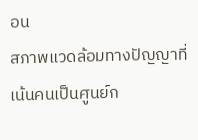อน
สภาพแวดล้อมทางปัญญาที่เน้นคนเป็นศูนย์ก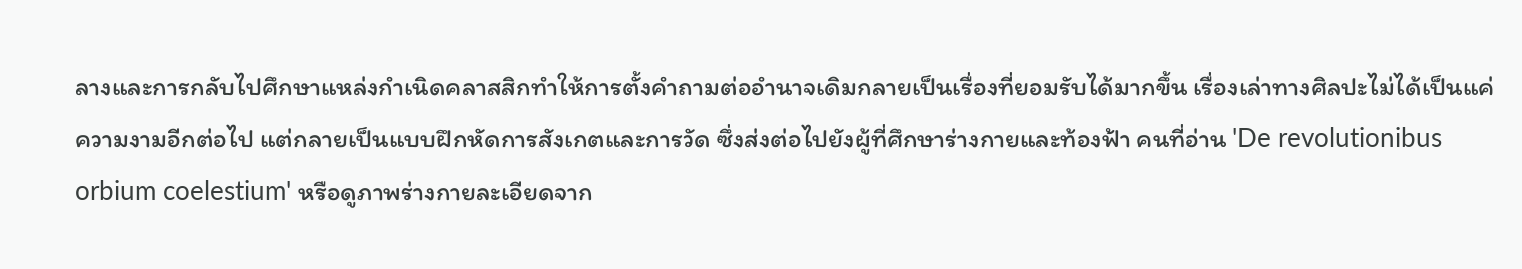ลางและการกลับไปศึกษาแหล่งกำเนิดคลาสสิกทำให้การตั้งคำถามต่ออำนาจเดิมกลายเป็นเรื่องที่ยอมรับได้มากขึ้น เรื่องเล่าทางศิลปะไม่ได้เป็นแค่ความงามอีกต่อไป แต่กลายเป็นแบบฝึกหัดการสังเกตและการวัด ซึ่งส่งต่อไปยังผู้ที่ศึกษาร่างกายและท้องฟ้า คนที่อ่าน 'De revolutionibus orbium coelestium' หรือดูภาพร่างกายละเอียดจาก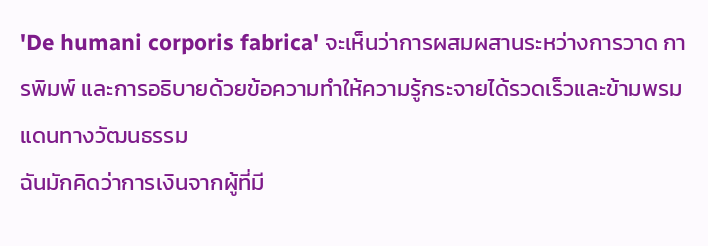'De humani corporis fabrica' จะเห็นว่าการผสมผสานระหว่างการวาด การพิมพ์ และการอธิบายด้วยข้อความทำให้ความรู้กระจายได้รวดเร็วและข้ามพรมแดนทางวัฒนธรรม
ฉันมักคิดว่าการเงินจากผู้ที่มี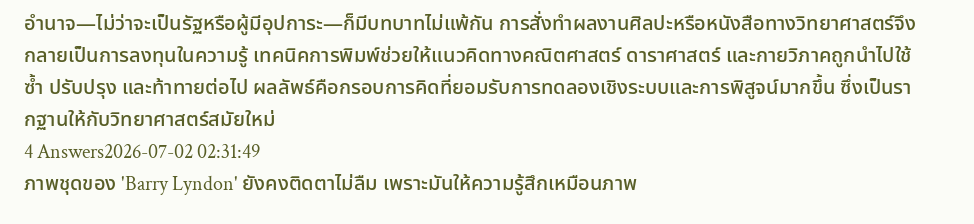อำนาจ—ไม่ว่าจะเป็นรัฐหรือผู้มีอุปการะ—ก็มีบทบาทไม่แพ้กัน การสั่งทำผลงานศิลปะหรือหนังสือทางวิทยาศาสตร์จึงกลายเป็นการลงทุนในความรู้ เทคนิคการพิมพ์ช่วยให้แนวคิดทางคณิตศาสตร์ ดาราศาสตร์ และกายวิภาคถูกนำไปใช้ซ้ำ ปรับปรุง และท้าทายต่อไป ผลลัพธ์คือกรอบการคิดที่ยอมรับการทดลองเชิงระบบและการพิสูจน์มากขึ้น ซึ่งเป็นรากฐานให้กับวิทยาศาสตร์สมัยใหม่
4 Answers2026-07-02 02:31:49
ภาพชุดของ 'Barry Lyndon' ยังคงติดตาไม่ลืม เพราะมันให้ความรู้สึกเหมือนภาพ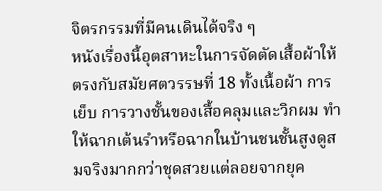จิตรกรรมที่มีคนเดินได้จริง ๆ
หนังเรื่องนี้อุตสาหะในการจัดตัดเสื้อผ้าให้ตรงกับสมัยศตวรรษที่ 18 ทั้งเนื้อผ้า การเย็บ การวางชั้นของเสื้อคลุมและวิกผม ทำให้ฉากเต้นรำหรือฉากในบ้านชนชั้นสูงดูสมจริงมากกว่าชุดสวยแต่ลอยจากยุค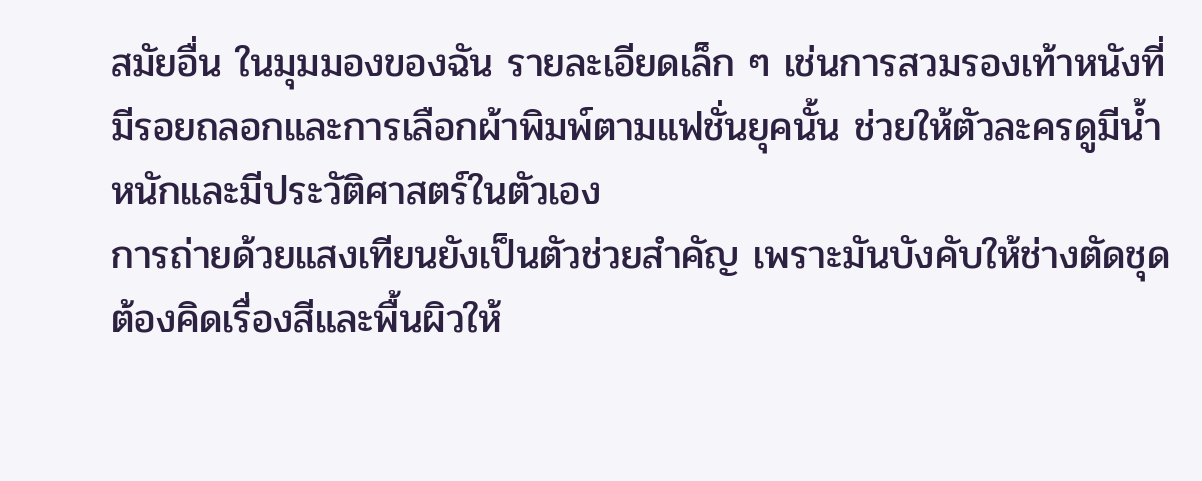สมัยอื่น ในมุมมองของฉัน รายละเอียดเล็ก ๆ เช่นการสวมรองเท้าหนังที่มีรอยถลอกและการเลือกผ้าพิมพ์ตามแฟชั่นยุคนั้น ช่วยให้ตัวละครดูมีน้ำหนักและมีประวัติศาสตร์ในตัวเอง
การถ่ายด้วยแสงเทียนยังเป็นตัวช่วยสำคัญ เพราะมันบังคับให้ช่างตัดชุดต้องคิดเรื่องสีและพื้นผิวให้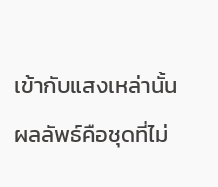เข้ากับแสงเหล่านั้น ผลลัพธ์คือชุดที่ไม่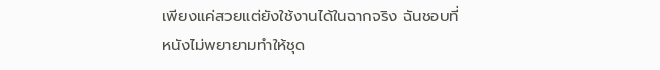เพียงแค่สวยแต่ยังใช้งานได้ในฉากจริง ฉันชอบที่หนังไม่พยายามทำให้ชุด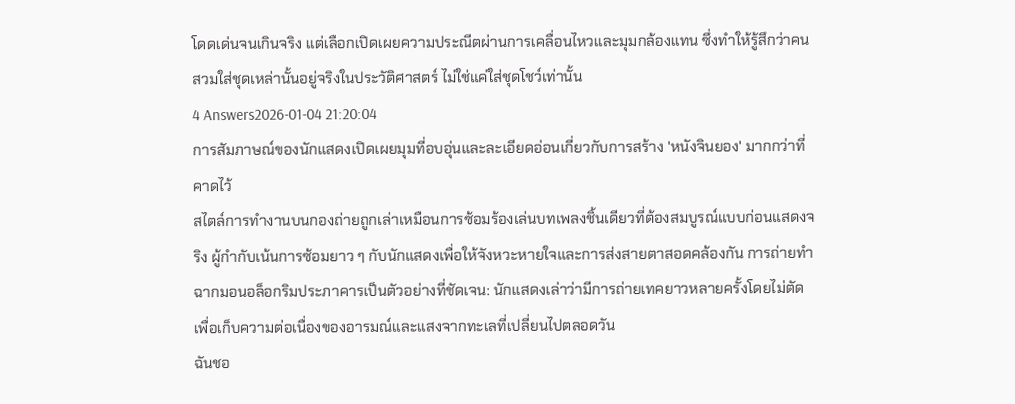โดดเด่นจนเกินจริง แต่เลือกเปิดเผยความประณีตผ่านการเคลื่อนไหวและมุมกล้องแทน ซึ่งทำให้รู้สึกว่าคนสวมใส่ชุดเหล่านั้นอยู่จริงในประวัติศาสตร์ ไม่ใช่แค่ใส่ชุดโชว์เท่านั้น
4 Answers2026-01-04 21:20:04
การสัมภาษณ์ของนักแสดงเปิดเผยมุมที่อบอุ่นและละเอียดอ่อนเกี่ยวกับการสร้าง 'หนังจินยอง' มากกว่าที่คาดไว้
สไตล์การทำงานบนกองถ่ายถูกเล่าเหมือนการซ้อมร้องเล่นบทเพลงชิ้นเดียวที่ต้องสมบูรณ์แบบก่อนแสดงจริง ผู้กำกับเน้นการซ้อมยาว ๆ กับนักแสดงเพื่อให้จังหวะหายใจและการส่งสายตาสอดคล้องกัน การถ่ายทำฉากมอนอล็อกริมประภาคารเป็นตัวอย่างที่ชัดเจน: นักแสดงเล่าว่ามีการถ่ายเทคยาวหลายครั้งโดยไม่ตัด เพื่อเก็บความต่อเนื่องของอารมณ์และแสงจากทะเลที่เปลี่ยนไปตลอดวัน
ฉันชอ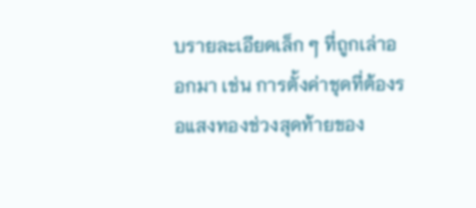บรายละเอียดเล็ก ๆ ที่ถูกเล่าออกมา เช่น การตั้งค่าชุดที่ต้องรอแสงทองช่วงสุดท้ายของ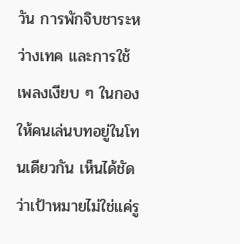วัน การพักจิบชาระหว่างเทค และการใช้เพลงเงียบ ๆ ในกองให้คนเล่นบทอยู่ในโทนเดียวกัน เห็นได้ชัดว่าเป้าหมายไม่ใช่แค่รู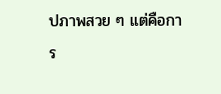ปภาพสวย ๆ แต่คือการ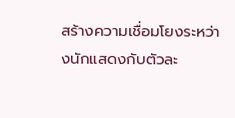สร้างความเชื่อมโยงระหว่างนักแสดงกับตัวละ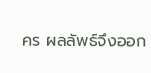คร ผลลัพธ์จึงออก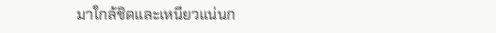มาใกล้ชิดและเหนียวแน่นก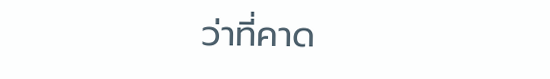ว่าที่คาด